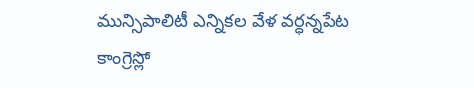మున్సిపాలిటీ ఎన్నికల వేళ వర్ధన్నపేట కాంగ్రెస్లో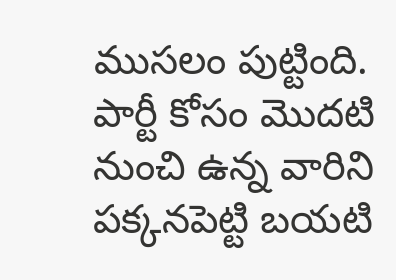ముసలం పుట్టింది. పార్టీ కోసం మొదటి నుంచి ఉన్న వారిని పక్కనపెట్టి బయటి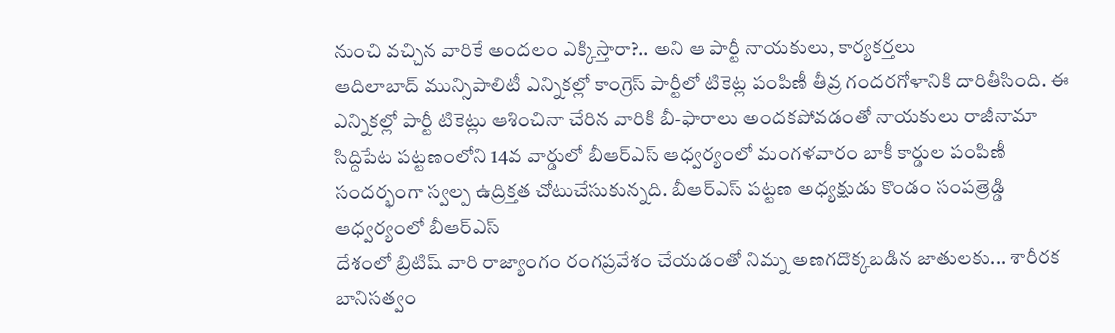నుంచి వచ్చిన వారికే అందలం ఎక్కిస్తారా?.. అని ఆ పార్టీ నాయకులు, కార్యకర్తలు
ఆదిలాబాద్ మున్సిపాలిటీ ఎన్నికల్లో కాంగ్రెస్ పార్టీలో టికెట్ల పంపిణీ తీవ్ర గందరగోళానికి దారితీసింది. ఈ ఎన్నికల్లో పార్టీ టికెట్లు ఆశించినా చేరిన వారికి బీ-ఫారాలు అందకపోవడంతో నాయకులు రాజీనామా
సిద్దిపేట పట్టణంలోని 14వ వార్డులో బీఆర్ఎస్ ఆధ్వర్యంలో మంగళవారం బాకీ కార్డుల పంపిణీ సందర్భంగా స్వల్ప ఉద్రిక్తత చోటుచేసుకున్నది. బీఆర్ఎస్ పట్టణ అధ్యక్షుడు కొండం సంపత్రెడ్డి ఆధ్వర్యంలో బీఆర్ఎస్
దేశంలో బ్రిటిష్ వారి రాజ్యాంగం రంగప్రవేశం చేయడంతో నిమ్న అణగదొక్కబడిన జాతులకు... శారీరక బానిసత్వం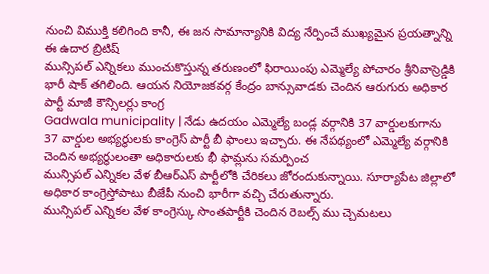నుంచి విముక్తి కలిగింది కానీ, ఈ జన సామాన్యానికి విద్య నేర్పించే ముఖ్యమైన ప్రయత్నాన్ని ఈ ఉదార బ్రిటిష్
మున్సిపల్ ఎన్నికలు ముంచుకొస్తున్న తరుణంలో ఫిరాయింపు ఎమ్మెల్యే పోచారం శ్రీనివాస్రెడ్డికి భారీ షాక్ తగిలింది. ఆయన నియోజకవర్గ కేంద్రం బాన్సువాడకు చెందిన ఆరుగురు అధికార పార్టీ మాజీ కౌన్సిలర్లు కాంగ్ర
Gadwala municipality | నేడు ఉదయం ఎమ్మెల్యే బండ్ల వర్గానికి 37 వార్డులకుగాను 37 వార్డుల అభ్యర్థులకు కాంగ్రెస్ పార్టీ బీ ఫాంలు ఇచ్చారు. ఈ నేపథ్యంలో ఎమ్మెల్యే వర్గానికి చెందిన అభ్యర్థులంతా అధికారులకు భీ ఫామ్లను సమర్పించ
మున్సిపల్ ఎన్నికల వేళ బీఆర్ఎస్ పార్టీలోకి చేరికలు జోరందుకున్నాయి. సూర్యాపేట జిల్లాలో అధికార కాంగ్రెస్తోపాటు బీజేపీ నుంచి భారీగా వచ్చి చేరుతున్నారు.
మున్సిపల్ ఎన్నికల వేళ కాంగ్రెస్కు సొంతపార్టీకి చెందిన రెబల్స్ ము చ్చెమటలు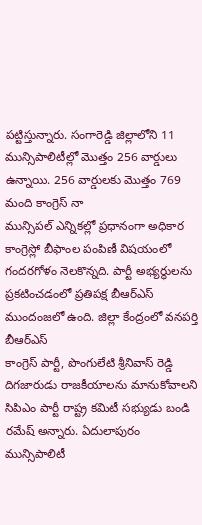పట్టిస్తున్నారు. సంగారెడ్డి జిల్లాలోని 11 మున్సిపాలిటీల్లో మొత్తం 256 వార్డులు ఉన్నాయి. 256 వార్డులకు మొత్తం 769 మంది కాంగ్రెస్ నా
మున్సిపల్ ఎన్నికల్లో ప్రధానంగా అధికార కాంగ్రెస్లో బీఫాంల పంపిణీ విషయంలో గందరగోళం నెలకొన్నది. పార్టీ అభ్యర్థులను ప్రకటించడంలో ప్రతిపక్ష బీఆర్ఎస్ ముందంజలో ఉంది. జిల్లా కేంద్రంలో వనపర్తి బీఆర్ఎస్
కాంగ్రెస్ పార్టీ, పొంగులేటి శ్రీనివాస్ రెడ్డి దిగజారుడు రాజకీయాలను మానుకోవాలని సిపిఎం పార్టీ రాష్ట్ర కమిటీ సభ్యుడు బండి రమేష్ అన్నారు. ఏదులాపురం మున్సిపాలిటీ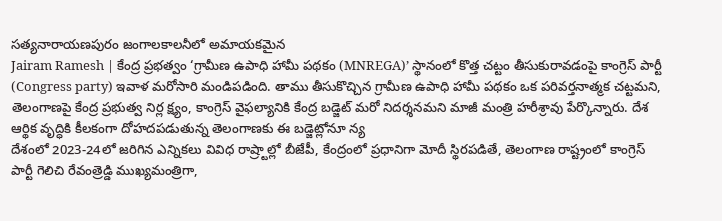సత్యనారాయణపురం జంగాలకాలనీలో అమాయకమైన
Jairam Ramesh | కేంద్ర ప్రభత్వం ‘గ్రామీణ ఉపాధి హామీ పథకం (MNREGA)’ స్థానంలో కొత్త చట్టం తీసుకురావడంపై కాంగ్రెస్ పార్టీ (Congress party) ఇవాళ మరోసారి మండిపడింది. తాము తీసుకొచ్చిన గ్రామీణ ఉపాధి హామీ పథకం ఒక పరివర్తనాత్మక చట్టమని,
తెలంగాణపై కేంద్ర ప్రభుత్వ నిర్ల క్ష్యం, కాంగ్రెస్ వైఫల్యానికి కేంద్ర బడ్జెట్ మరో నిదర్శనమని మాజీ మంత్రి హరీశ్రావు పేర్కొన్నారు. దేశ ఆర్థిక వృద్ధికి కీలకంగా దోహదపడుతున్న తెలంగాణకు ఈ బడ్జెట్లోనూ న్య
దేశంలో 2023-24లో జరిగిన ఎన్నికలు వివిధ రాష్ర్టాల్లో బీజేపీ, కేంద్రంలో ప్రధానిగా మోదీ స్థిరపడితే, తెలంగాణ రాష్ట్రంలో కాంగ్రెస్ పార్టీ గెలిచి రేవంత్రెడ్డి ముఖ్యమంత్రిగా,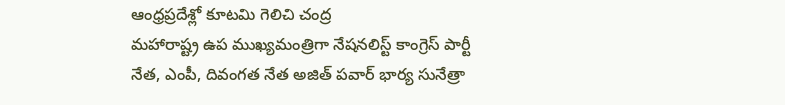ఆంధ్రప్రదేశ్లో కూటమి గెలిచి చంద్ర
మహారాష్ట్ర ఉప ముఖ్యమంత్రిగా నేషనలిస్ట్ కాంగ్రెస్ పార్టీ నేత, ఎంపీ, దివంగత నేత అజిత్ పవార్ భార్య సునేత్రా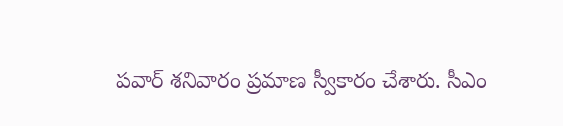పవార్ శనివారం ప్రమాణ స్వీకారం చేశారు. సీఎం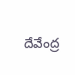దేవేంద్ర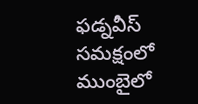ఫడ్నవీస్ సమక్షంలో ముంబైలో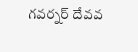గవర్నర్ దేవవ